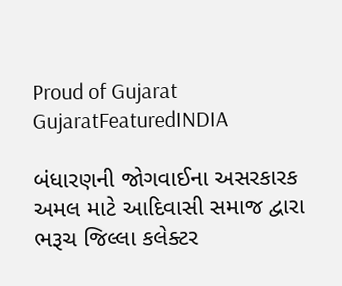Proud of Gujarat
GujaratFeaturedINDIA

બંધારણની જોગવાઈના અસરકારક અમલ માટે આદિવાસી સમાજ દ્વારા ભરૂચ જિલ્લા કલેક્ટર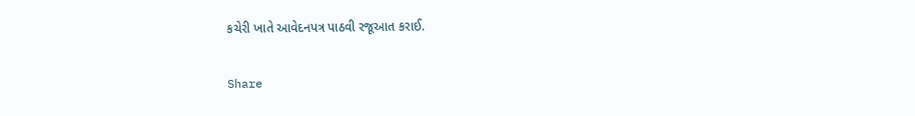કચેરી ખાતે આવેદનપત્ર પાઠવી રજૂઆત કરાઈ.

Share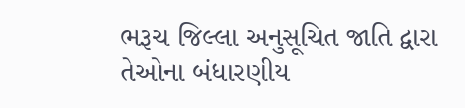ભરૂચ જિલ્લા અનુસૂચિત જાતિ દ્વારા તેઓના બંધારણીય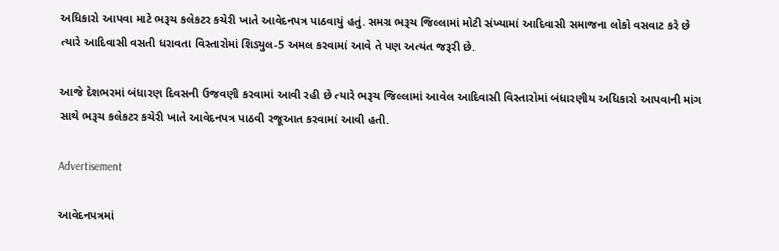અધિકારો આપવા માટે ભરૂચ કલેકટર કચેરી ખાતે આવેદનપત્ર પાઠવાયું હતું. સમગ્ર ભરૂચ જિલ્લામાં મોટી સંખ્યામાં આદિવાસી સમાજના લોકો વસવાટ કરે છે ત્યારે આદિવાસી વસતી ધરાવતા વિસ્તારોમાં શિડ્યુલ-5 અમલ કરવામાં આવે તે પણ અત્યંત જરૂરી છે.

આજે દેશભરમાં બંધારણ દિવસની ઉજવણી કરવામાં આવી રહી છે ત્યારે ભરૂચ જિલ્લામાં આવેલ આદિવાસી વિસ્તારોમાં બંધારણીય અધિકારો આપવાની માંગ સાથે ભરૂચ કલેકટર કચેરી ખાતે આવેદનપત્ર પાઠવી રજૂઆત કરવામાં આવી હતી.

Advertisement

આવેદનપત્રમાં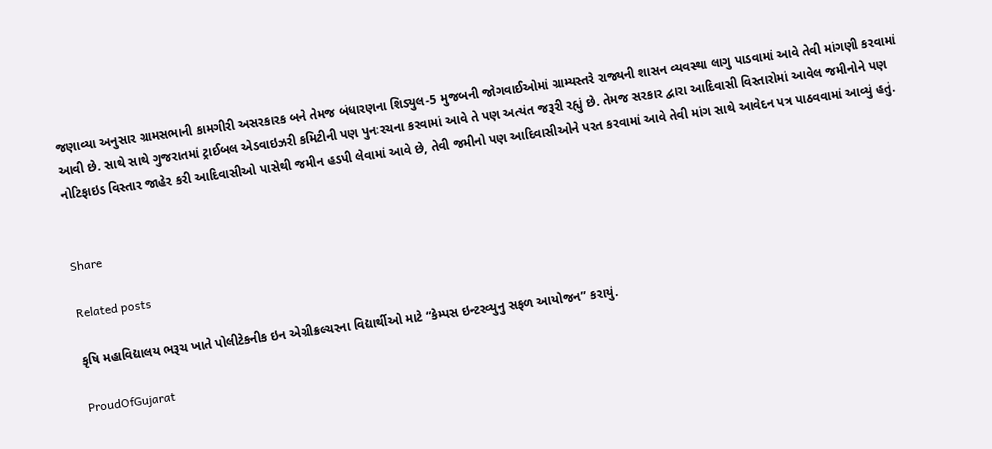જણાવ્યા અનુસાર ગ્રામસભાની કામગીરી અસરકારક બને તેમજ બંધારણના શિડ્યુલ-5 મુજબની જોગવાઈઓમાં ગ્રામ્યસ્તરે રાજ્યની શાસન વ્યવસ્થા લાગુ પાડવામાં આવે તેવી માંગણી કરવામાં આવી છે. સાથે સાથે ગુજરાતમાં ટ્રાઈબલ એડવાઇઝરી કમિટીની પણ પુનઃરચના કરવામાં આવે તે પણ અત્યંત જરૂરી રહ્યું છે. તેમજ સરકાર દ્વારા આદિવાસી વિસ્તારોમાં આવેલ જમીનોને પણ નોટિફાઇડ વિસ્તાર જાહેર કરી આદિવાસીઓ પાસેથી જમીન હડપી લેવામાં આવે છે, તેવી જમીનો પણ આદિવાસીઓને પરત કરવામાં આવે તેવી માંગ સાથે આવેદન પત્ર પાઠવવામાં આવ્યું હતું.


Share

Related posts

કૃષિ મહાવિદ્યાલય ભરૂચ ખાતે પોલીટેકનીક ઇન એગ્રીક્રલ્ચરના વિદ્યાર્થીઓ માટે “કેમ્પસ ઇન્ટરવ્યુનુ સફળ આયોજન” કરાયું.

ProudOfGujarat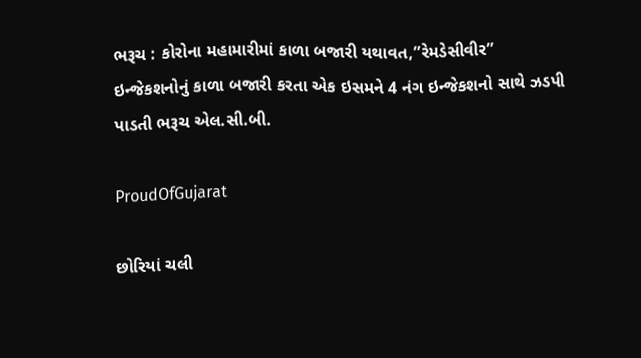ભરૂચ : કોરોના મહામારીમાં કાળા બજારી યથાવત,”રેમડેસીવીર” ઇન્જેકશનોનું કાળા બજારી કરતા એક ઇસમને 4 નંગ ઇન્જેકશનો સાથે ઝડપી પાડતી ભરૂચ એલ.સી.બી.

ProudOfGujarat

છોરિયાં ચલી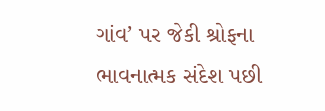ગાંવ’ પર જેકી શ્રોફના ભાવનાત્મક સંદેશ પછી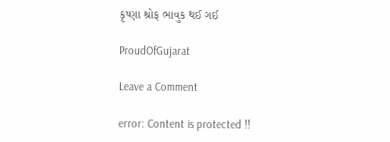કૃષ્ણા શ્રોફ ભાવુક થઈ ગઈ

ProudOfGujarat

Leave a Comment

error: Content is protected !!